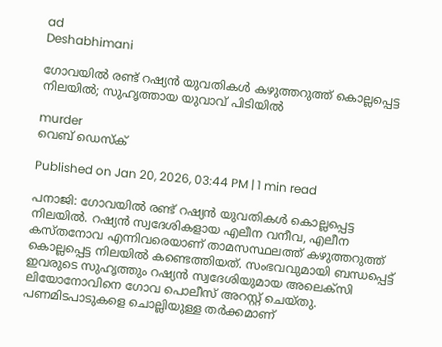ad
Deshabhimani

ഗോവയിൽ രണ്ട് റഷ്യൻ യുവതികൾ കഴുത്തറുത്ത് കൊല്ലപ്പെട്ട നിലയിൽ; സുഹൃത്തായ യുവാവ് പിടിയിൽ

murder
വെബ് ഡെസ്ക്

Published on Jan 20, 2026, 03:44 PM | 1 min read

പനാജി: ഗോവയിൽ രണ്ട് റഷ്യൻ യുവതികൾ കൊല്ലപ്പെട്ട നിലയിൽ. റഷ്യൻ സ്വദേശികളായ എലീന വനീവ, എലീന കസ്തനോവ എന്നിവരെയാണ് താമസസ്ഥലത്ത് കഴുത്തറുത്ത് കൊല്ലപ്പെട്ട നിലയിൽ കണ്ടെത്തിയത്. സംഭവവുമായി ബന്ധപ്പെട്ട് ഇവരുടെ സുഹൃത്തും റഷ്യൻ സ്വദേശിയുമായ അലെക്സി ലിയോനോവിനെ ഗോവ പൊലീസ് അറസ്റ്റ് ചെയ്തു. പണമിടപാടുകളെ ചൊല്ലിയുള്ള തർക്കമാണ്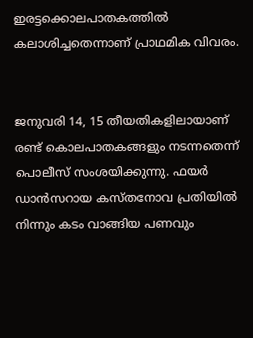ഇരട്ടക്കൊലപാതകത്തിൽ കലാശിച്ചതെന്നാണ് പ്രാഥമിക വിവരം.


ജനുവരി 14, 15 തീയതികളിലായാണ് രണ്ട് കൊലപാതകങ്ങളും നടന്നതെന്ന് പൊലീസ് സംശയിക്കുന്നു. ഫയർ ഡാൻസറായ കസ്തനോവ പ്രതിയിൽ നിന്നും കടം വാങ്ങിയ പണവും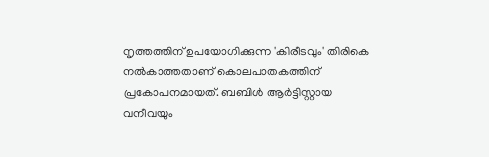നൃത്തത്തിന് ഉപയോഗിക്കുന്ന 'കിരീടവും' തിരികെ നൽകാത്തതാണ് കൊലപാതകത്തിന് പ്രകോപനമായത്. ബബിൾ ആർട്ടിസ്റ്റായ വനീവയും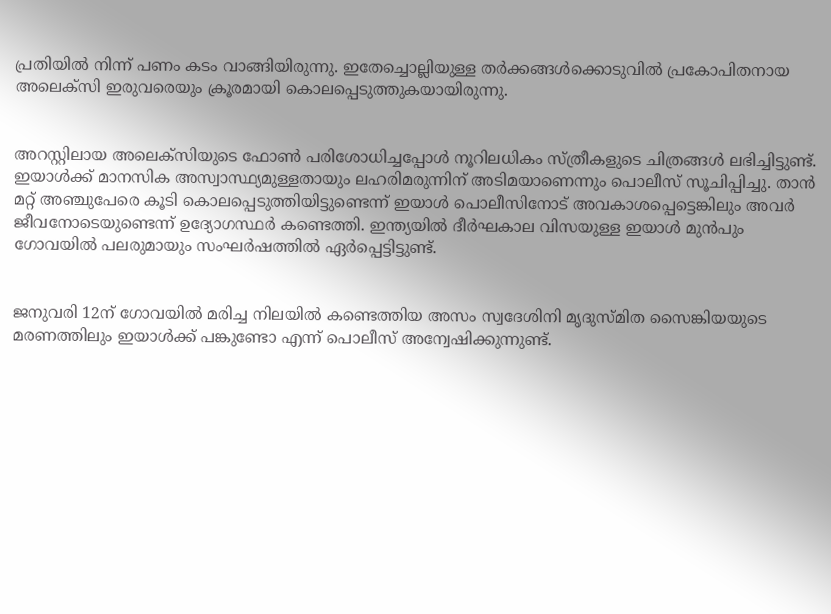പ്രതിയിൽ നിന്ന് പണം കടം വാങ്ങിയിരുന്നു. ഇതേച്ചൊല്ലിയുള്ള തർക്കങ്ങൾക്കൊടുവിൽ പ്രകോപിതനായ അലെക്സി ഇരുവരെയും ക്രൂരമായി കൊലപ്പെടുത്തുകയായിരുന്നു.


അറസ്റ്റിലായ അലെക്സിയുടെ ഫോൺ പരിശോധിച്ചപ്പോൾ നൂറിലധികം സ്ത്രീകളുടെ ചിത്രങ്ങൾ ലഭിച്ചിട്ടുണ്ട്. ഇയാൾക്ക് മാനസിക അസ്വാസ്ഥ്യമുള്ളതായും ലഹരിമരുന്നിന് അടിമയാണെന്നും പൊലീസ് സൂചിപ്പിച്ചു. താൻ മറ്റ് അഞ്ചുപേരെ കൂടി കൊലപ്പെടുത്തിയിട്ടുണ്ടെന്ന് ഇയാൾ പൊലീസിനോട് അവകാശപ്പെട്ടെങ്കിലും അവർ ജീവനോടെയുണ്ടെന്ന് ഉദ്യോഗസ്ഥർ കണ്ടെത്തി. ഇന്ത്യയിൽ ദീർഘകാല വിസയുള്ള ഇയാൾ മുൻപും ഗോവയിൽ പലരുമായും സംഘർഷത്തിൽ ഏർപ്പെട്ടിട്ടുണ്ട്.


ജനുവരി 12ന് ഗോവയിൽ മരിച്ച നിലയിൽ കണ്ടെത്തിയ അസം സ്വദേശിനി മൃദുസ്മിത സൈങ്കിയയുടെ മരണത്തിലും ഇയാൾക്ക് പങ്കുണ്ടോ എന്ന് പൊലീസ് അന്വേഷിക്കുന്നുണ്ട്.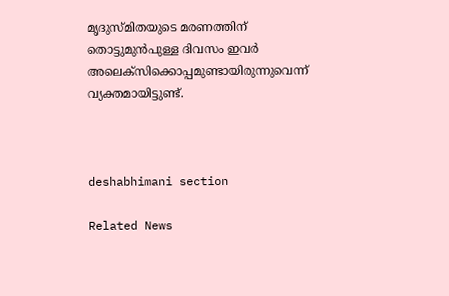മൃദുസ്മിതയുടെ മരണത്തിന് തൊട്ടുമുൻപുള്ള ദിവസം ഇവർ അലെക്സിക്കൊപ്പമുണ്ടായിരുന്നുവെന്ന് വ്യക്തമായിട്ടുണ്ട്.



deshabhimani section

Related News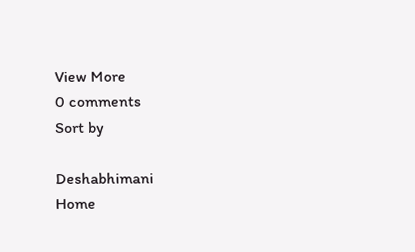View More
0 comments
Sort by

Deshabhimani
Home